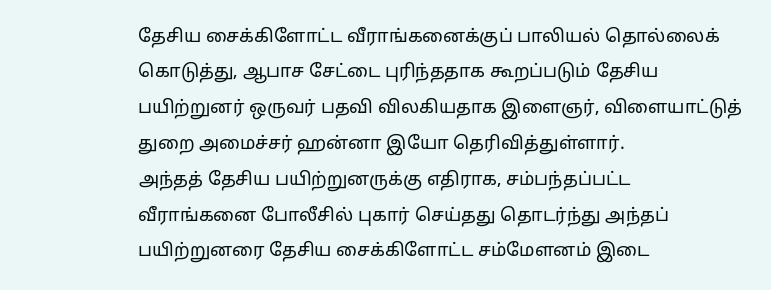தேசிய சைக்கிளோட்ட வீராங்கனைக்குப் பாலியல் தொல்லைக் கொடுத்து, ஆபாச சேட்டை புரிந்ததாக கூறப்படும் தேசிய பயிற்றுனர் ஒருவர் பதவி விலகியதாக இளைஞர், விளையாட்டுத் துறை அமைச்சர் ஹன்னா இயோ தெரிவித்துள்ளார்.
அந்தத் தேசிய பயிற்றுனருக்கு எதிராக, சம்பந்தப்பட்ட வீராங்கனை போலீசில் புகார் செய்தது தொடர்ந்து அந்தப் பயிற்றுனரை தேசிய சைக்கிளோட்ட சம்மேளனம் இடை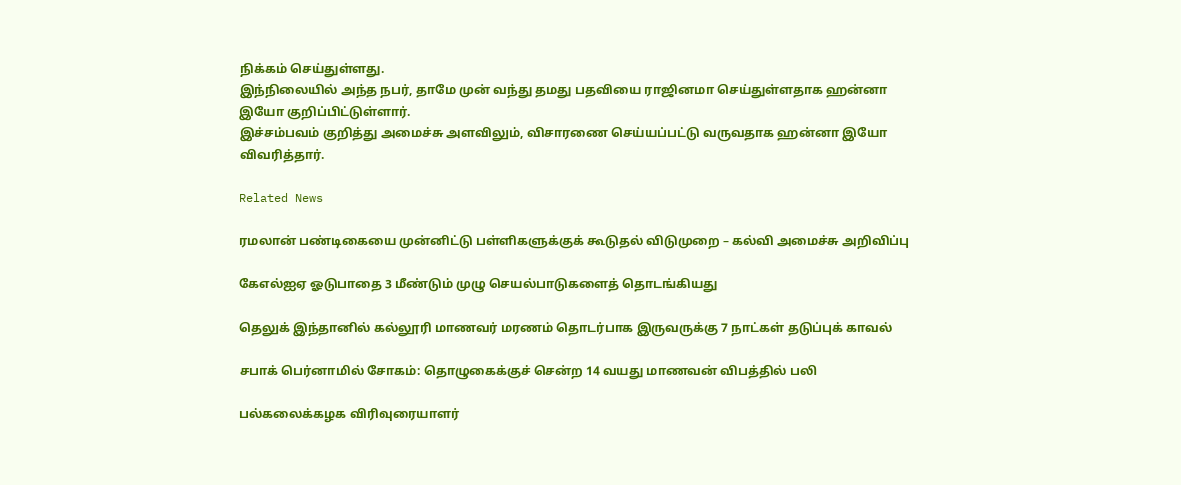நிக்கம் செய்துள்ளது.
இந்நிலையில் அந்த நபர், தாமே முன் வந்து தமது பதவியை ராஜினமா செய்துள்ளதாக ஹன்னா இயோ குறிப்பிட்டுள்ளார்.
இச்சம்பவம் குறித்து அமைச்சு அளவிலும், விசாரணை செய்யப்பட்டு வருவதாக ஹன்னா இயோ விவரித்தார்.

Related News

ரமலான் பண்டிகையை முன்னிட்டு பள்ளிகளுக்குக் கூடுதல் விடுமுறை – கல்வி அமைச்சு அறிவிப்பு

கேஎல்ஐஏ ஓடுபாதை 3 மீண்டும் முழு செயல்பாடுகளைத் தொடங்கியது

தெலுக் இந்தானில் கல்லூரி மாணவர் மரணம் தொடர்பாக இருவருக்கு 7 நாட்கள் தடுப்புக் காவல்

சபாக் பெர்னாமில் சோகம்: தொழுகைக்குச் சென்ற 14 வயது மாணவன் விபத்தில் பலி

பல்கலைக்கழக விரிவுரையாளர்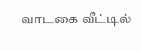வாடகை வீட்டில்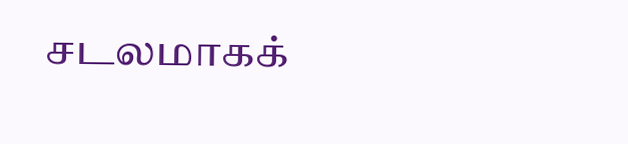சடலமாகக்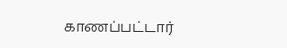காணப்பட்டார்